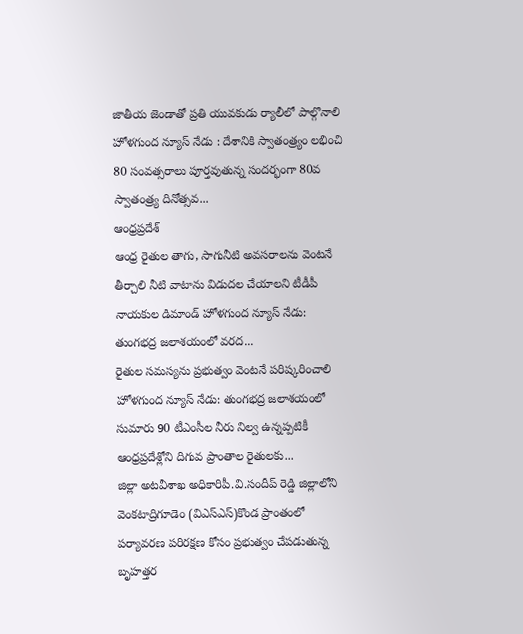జాతీయ జెండాతో ప్రతి యువకుడు ర్యాలీలో పాల్గొనాలి హోళగుంద న్యూస్ నేడు : దేశానికి స్వాతంత్ర్యం లభించి 80 సంవత్సరాలు పూర్తవుతున్న సందర్భంగా 80వ స్వాతంత్ర్య దినోత్సవ...
ఆంధ్రప్రదేశ్
ఆంధ్ర రైతుల తాగు, సాగునీటి అవసరాలను వెంటనే తీర్చాలి నీటి వాటాను విడుదల చేయాలని టీడీపీ నాయకుల డిమాండ్ హోళగుంద న్యూస్ నేడు: తుంగభద్ర జలాశయంలో వరద...
రైతుల సమస్యను ప్రభుత్వం వెంటనే పరిష్కరించాలి హోళగుంద న్యూస్ నేడు: తుంగభద్ర జలాశయంలో సుమారు 90 టీఎంసీల నీరు నిల్వ ఉన్నప్పటికీ ఆంధ్రప్రదేశ్లోని దిగువ ప్రాంతాల రైతులకు...
జిల్లా అటవీశాఖ అధికారిపీ.వి.సందీప్ రెడ్డి జిల్లాలోని వెంకటాద్రిగూడెం (విఎస్ఎస్)కొండ ప్రాంతంలో పర్యావరణ పరిరక్షణ కోసం ప్రభుత్వం చేపడుతున్న బృహత్తర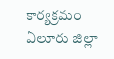కార్యక్రమం ఏలూరు జిల్లా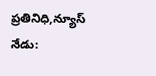ప్రతినిధి,న్యూస్ నేడు: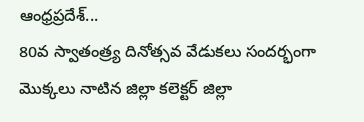ఆంధ్రప్రదేశ్...
80వ స్వాతంత్ర్య దినోత్సవ వేడుకలు సందర్భంగా మొక్కలు నాటిన జిల్లా కలెక్టర్ జిల్లా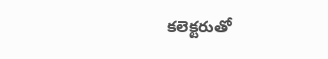కలెక్టరుతో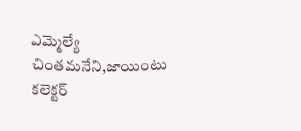ఎమ్మెల్యే చింతమనేని,జాయింటు కలెక్టర్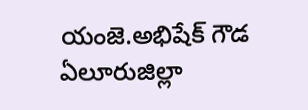యంజె.అభిషేక్ గౌడ ఏలూరుజిల్లా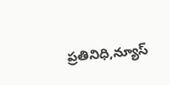ప్రతినిధి,న్యూస్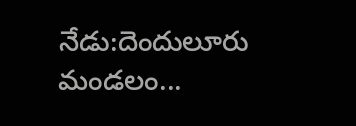నేడు:దెందులూరు మండలం...